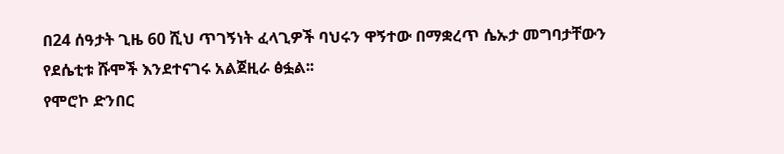በ24 ሰዓታት ጊዜ 60 ሺህ ጥገኝነት ፈላጊዎች ባህሩን ዋኝተው በማቋረጥ ሴኡታ መግባታቸውን የደሴቲቱ ሹሞች እንደተናገሩ አልጀዚራ ፅፏል፡፡
የሞሮኮ ድንበር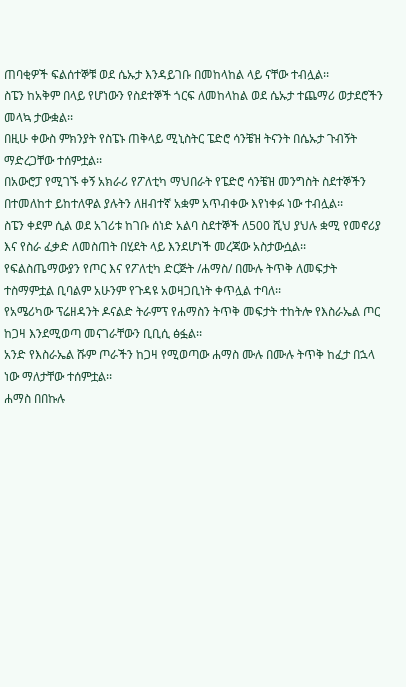ጠባቂዎች ፍልሰተኞቹ ወደ ሴኡታ እንዳይገቡ በመከላከል ላይ ናቸው ተብሏል፡፡
ስፔን ከአቅም በላይ የሆነውን የስደተኞች ጎርፍ ለመከላከል ወደ ሴኡታ ተጨማሪ ወታደሮችን መላኳ ታውቋል፡፡
በዚሁ ቀውስ ምክንያት የስፔኑ ጠቅላይ ሚኒስትር ፔድሮ ሳንቼዝ ትናንት በሴኡታ ጉብኝት ማድረጋቸው ተሰምቷል፡፡
በአውሮፓ የሚገኙ ቀኝ አክራሪ የፖለቲካ ማህበራት የፔድሮ ሳንቼዝ መንግስት ስደተኞችን በተመለከተ ይከተለዋል ያሉትን ለዘብተኛ አቋም አጥብቀው እየነቀፉ ነው ተብሏል፡፡
ስፔን ቀደም ሲል ወደ አገሪቱ ከገቡ ሰነድ አልባ ስደተኞች ለ500 ሺህ ያህሉ ቋሚ የመኖሪያ እና የስራ ፈቃድ ለመስጠት በሂደት ላይ እንደሆነች መረጃው አስታውሷል፡፡
የፍልስጤማውያን የጦር እና የፖለቲካ ድርጅት /ሐማስ/ በሙሉ ትጥቅ ለመፍታት ተስማምቷል ቢባልም አሁንም የጉዳዩ አወዛጋቢነት ቀጥሏል ተባለ፡፡
የአሜሪካው ፕሬዘዳንት ዶናልድ ትራምፕ የሐማስን ትጥቅ መፍታት ተከትሎ የእስራኤል ጦር ከጋዛ እንደሚወጣ መናገራቸውን ቢቢሲ ፅፏል፡፡
አንድ የእስራኤል ሹም ጦራችን ከጋዛ የሚወጣው ሐማስ ሙሉ በሙሉ ትጥቅ ከፈታ በኋላ ነው ማለታቸው ተሰምቷል፡፡
ሐማስ በበኩሉ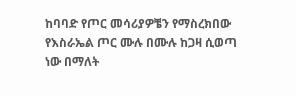ከባባድ የጦር መሳሪያዎቼን የማስረክበው የእስራኤል ጦር ሙሉ በሙሉ ከጋዛ ሲወጣ ነው በማለት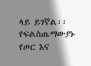ላይ ይገኛል፡፡
የፍልስጤማውያኑ የጦር እና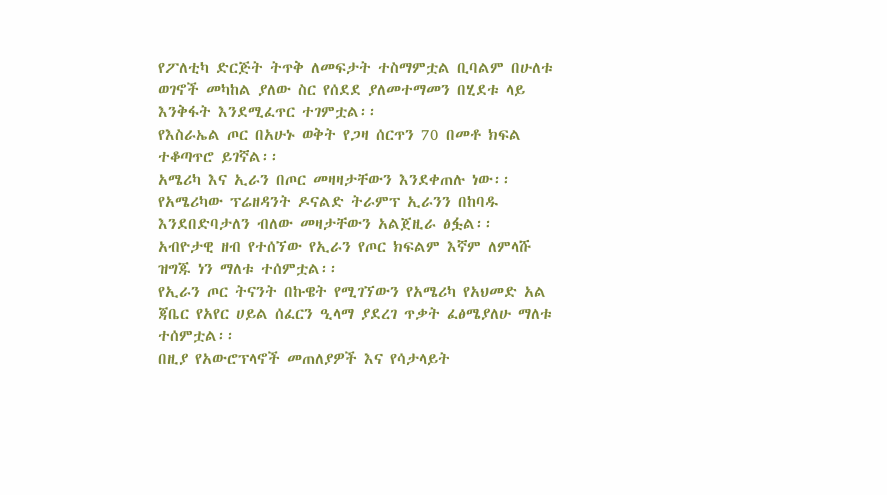የፖለቲካ ድርጅት ትጥቅ ለመፍታት ተስማምቷል ቢባልም በሁለቱ ወገኖች መካከል ያለው ስር የሰደደ ያለመተማመን በሂደቱ ላይ እንቅፋት እንደሚፈጥር ተገምቷል፡፡
የእስራኤል ጦር በአሁኑ ወቅት የጋዛ ሰርጥን 70 በመቶ ክፍል ተቆጣጥሮ ይገኛል፡፡
አሜሪካ እና ኢራን በጦር መዛዛታቸውን እንደቀጠሉ ነው፡፡
የአሜሪካው ፕሬዘዳንት ዶናልድ ትራምፕ ኢራንን በከባዱ እንደበድባታለን ብለው መዛታቸውን አልጀዚራ ፅፏል፡፡
አብዮታዊ ዘብ የተሰኘው የኢራን የጦር ክፍልም እኛም ለምላሹ ዝግጁ ነን ማለቱ ተሰምቷል፡፡
የኢራን ጦር ትናንት በኩዌት የሚገኘውን የአሜሪካ የአህመድ አል ጃቤር የአየር ሀይል ሰፈርን ዒላማ ያደረገ ጥቃት ፈፅሜያለሁ ማለቱ ተሰምቷል፡፡
በዚያ የአውሮፕላኖች መጠለያዎች እና የሳታላይት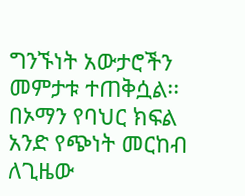ግንኙነት አውታሮችን መምታቱ ተጠቅሷል፡፡
በኦማን የባህር ክፍል አንድ የጭነት መርከብ ለጊዜው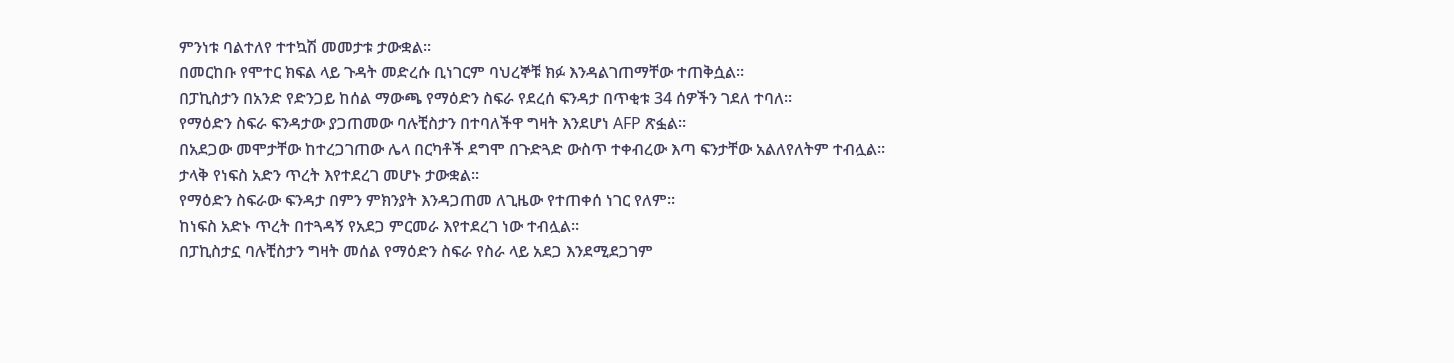ምንነቱ ባልተለየ ተተኳሽ መመታቱ ታውቋል፡፡
በመርከቡ የሞተር ክፍል ላይ ጉዳት መድረሱ ቢነገርም ባህረኞቹ ክፉ እንዳልገጠማቸው ተጠቅሷል፡፡
በፓኪስታን በአንድ የድንጋይ ከሰል ማውጫ የማዕድን ስፍራ የደረሰ ፍንዳታ በጥቂቱ 34 ሰዎችን ገደለ ተባለ፡፡
የማዕድን ስፍራ ፍንዳታው ያጋጠመው ባሉቺስታን በተባለችዋ ግዛት እንደሆነ AFP ጽፏል፡፡
በአደጋው መሞታቸው ከተረጋገጠው ሌላ በርካቶች ደግሞ በጉድጓድ ውስጥ ተቀብረው እጣ ፍንታቸው አልለየለትም ተብሏል፡፡
ታላቅ የነፍስ አድን ጥረት እየተደረገ መሆኑ ታውቋል፡፡
የማዕድን ስፍራው ፍንዳታ በምን ምክንያት እንዳጋጠመ ለጊዜው የተጠቀሰ ነገር የለም፡፡
ከነፍስ አድኑ ጥረት በተጓዳኝ የአደጋ ምርመራ እየተደረገ ነው ተብሏል፡፡
በፓኪስታኗ ባሉቺስታን ግዛት መሰል የማዕድን ስፍራ የስራ ላይ አደጋ እንደሚደጋገም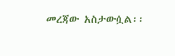መረጃው አስታውሷል፡፡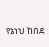የኔነህ ከበደ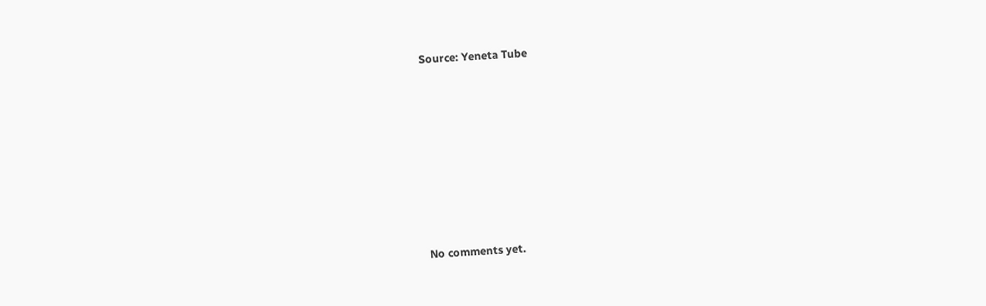Source: Yeneta Tube









No comments yet.